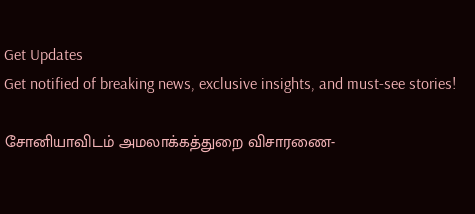Get Updates
Get notified of breaking news, exclusive insights, and must-see stories!

சோனியாவிடம் அமலாக்கத்துறை விசாரணை-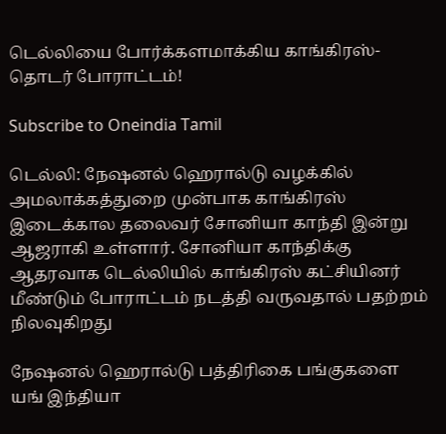டெல்லியை போர்க்களமாக்கிய காங்கிரஸ்- தொடர் போராட்டம்!

Subscribe to Oneindia Tamil

டெல்லி: நேஷனல் ஹெரால்டு வழக்கில் அமலாக்கத்துறை முன்பாக காங்கிரஸ் இடைக்கால தலைவர் சோனியா காந்தி இன்று ஆஜராகி உள்ளார். சோனியா காந்திக்கு ஆதரவாக டெல்லியில் காங்கிரஸ் கட்சியினர் மீண்டும் போராட்டம் நடத்தி வருவதால் பதற்றம் நிலவுகிறது

நேஷனல் ஹெரால்டு பத்திரிகை பங்குகளை யங் இந்தியா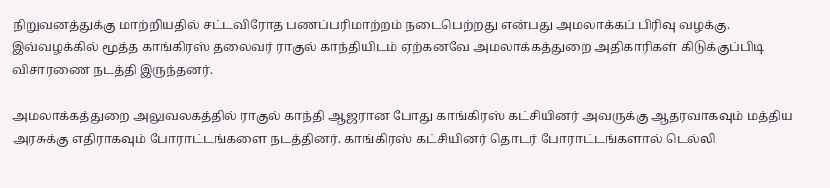நிறுவனத்துக்கு மாற்றியதில் சட்டவிரோத பணப்பரிமாற்றம் நடைபெற்றது என்பது அமலாக்கப் பிரிவு வழக்கு. இவ்வழக்கில் மூத்த காங்கிரஸ் தலைவர் ராகுல் காந்தியிடம் ஏற்கனவே அமலாக்கத்துறை அதிகாரிகள் கிடுக்குப்பிடி விசாரணை நடத்தி இருந்தனர்.

அமலாக்கத்துறை அலுவலகத்தில் ராகுல் காந்தி ஆஜரான போது காங்கிரஸ் கட்சியினர் அவருக்கு ஆதரவாகவும் மத்திய அரசுக்கு எதிராகவும் போராட்டங்களை நடத்தினர். காங்கிரஸ் கட்சியினர் தொடர் போராட்டங்களால் டெல்லி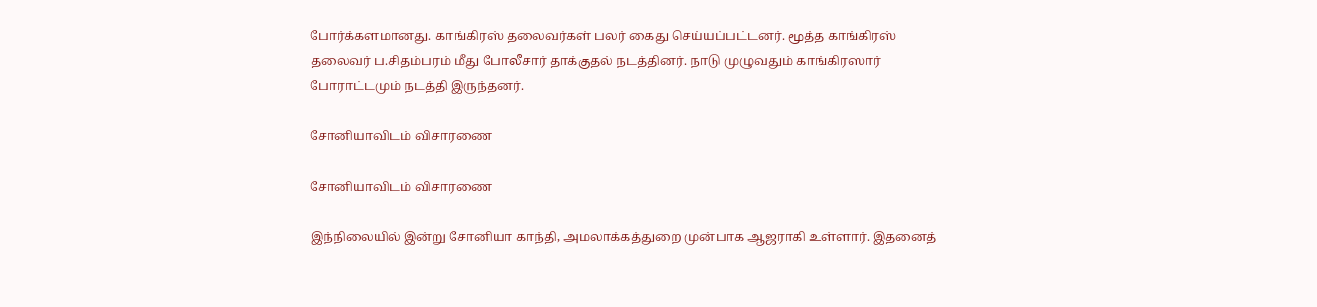போர்க்களமானது. காங்கிரஸ் தலைவர்கள் பலர் கைது செய்யப்பட்டனர். மூத்த காங்கிரஸ் தலைவர் ப.சிதம்பரம் மீது போலீசார் தாக்குதல் நடத்தினர். நாடு முழுவதும் காங்கிரஸார் போராட்டமும் நடத்தி இருந்தனர்.

சோனியாவிடம் விசாரணை

சோனியாவிடம் விசாரணை

இந்நிலையில் இன்று சோனியா காந்தி, அமலாக்கத்துறை முன்பாக ஆஜராகி உள்ளார். இதனைத்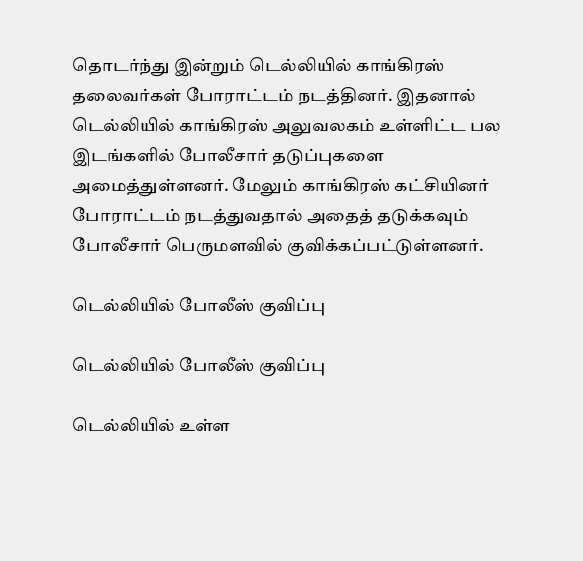தொடர்ந்து இன்றும் டெல்லியில் காங்கிரஸ் தலைவர்கள் போராட்டம் நடத்தினர். இதனால் டெல்லியில் காங்கிரஸ் அலுவலகம் உள்ளிட்ட பல இடங்களில் போலீசார் தடுப்புகளை அமைத்துள்ளனர். மேலும் காங்கிரஸ் கட்சியினர் போராட்டம் நடத்துவதால் அதைத் தடுக்கவும் போலீசார் பெருமளவில் குவிக்கப்பட்டுள்ளனர்.

டெல்லியில் போலீஸ் குவிப்பு

டெல்லியில் போலீஸ் குவிப்பு

டெல்லியில் உள்ள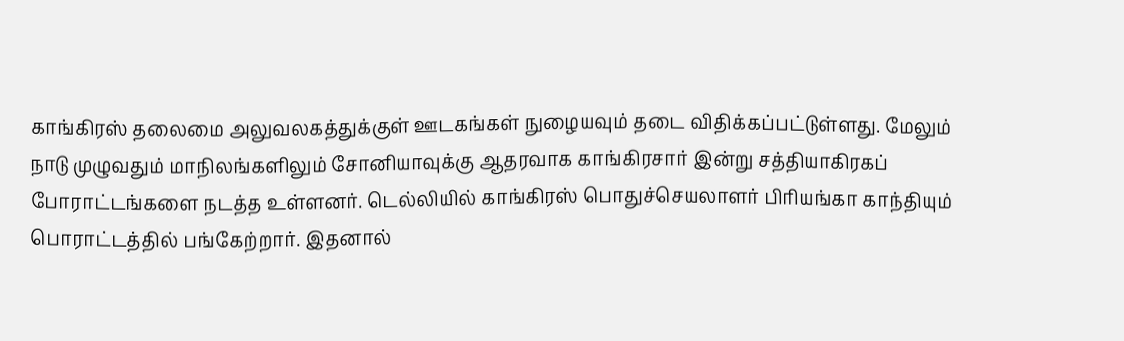காங்கிரஸ் தலைமை அலுவலகத்துக்குள் ஊடகங்கள் நுழையவும் தடை விதிக்கப்பட்டுள்ளது. மேலும் நாடு முழுவதும் மாநிலங்களிலும் சோனியாவுக்கு ஆதரவாக காங்கிரசார் இன்று சத்தியாகிரகப் போராட்டங்களை நடத்த உள்ளனர். டெல்லியில் காங்கிரஸ் பொதுச்செயலாளர் பிரியங்கா காந்தியும் பொராட்டத்தில் பங்கேற்றார். இதனால்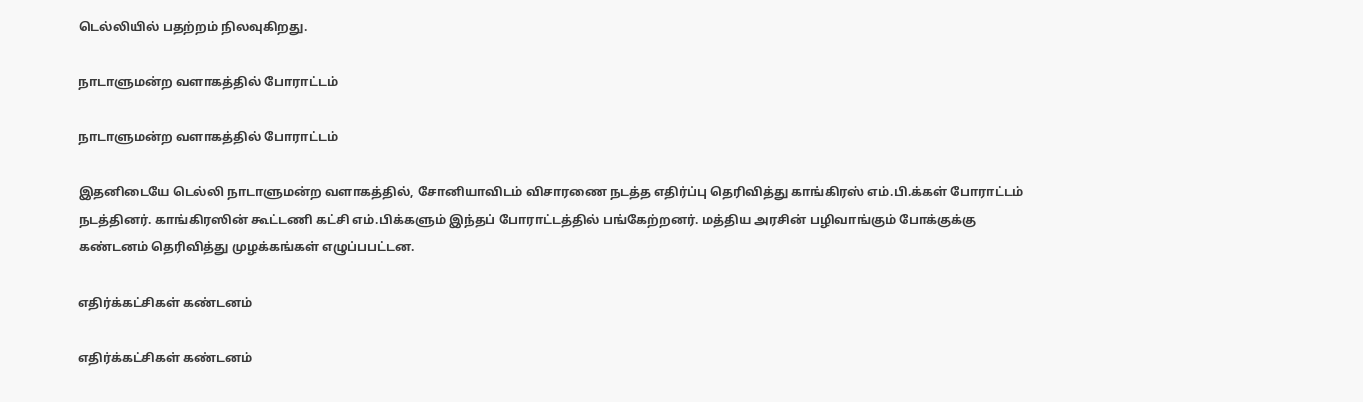டெல்லியில் பதற்றம் நிலவுகிறது.

நாடாளுமன்ற வளாகத்தில் போராட்டம்

நாடாளுமன்ற வளாகத்தில் போராட்டம்

இதனிடையே டெல்லி நாடாளுமன்ற வளாகத்தில், சோனியாவிடம் விசாரணை நடத்த எதிர்ப்பு தெரிவித்து காங்கிரஸ் எம்.பி.க்கள் போராட்டம் நடத்தினர். காங்கிரஸின் கூட்டணி கட்சி எம்.பிக்களும் இந்தப் போராட்டத்தில் பங்கேற்றனர். மத்திய அரசின் பழிவாங்கும் போக்குக்கு கண்டனம் தெரிவித்து முழக்கங்கள் எழுப்பபட்டன.

எதிர்க்கட்சிகள் கண்டனம்

எதிர்க்கட்சிகள் கண்டனம்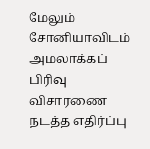மேலும் சோனியாவிடம் அமலாக்கப் பிரிவு விசாரணை நடத்த எதிர்ப்பு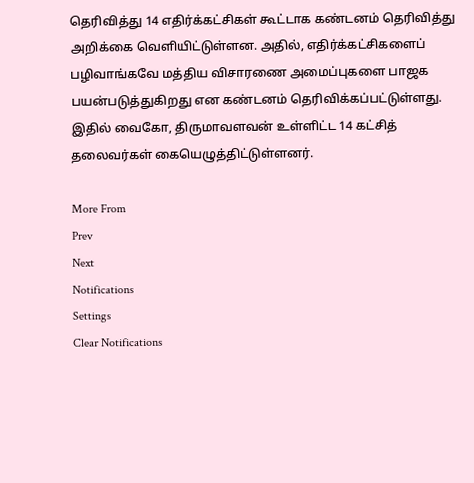தெரிவித்து 14 எதிர்க்கட்சிகள் கூட்டாக கண்டனம் தெரிவித்து அறிக்கை வெளியிட்டுள்ளன. அதில், எதிர்க்கட்சிகளைப் பழிவாங்கவே மத்திய விசாரணை அமைப்புகளை பாஜக பயன்படுத்துகிறது என கண்டனம் தெரிவிக்கப்பட்டுள்ளது. இதில் வைகோ, திருமாவளவன் உள்ளிட்ட 14 கட்சித் தலைவர்கள் கையெழுத்திட்டுள்ளனர்.

More From
Prev
Next
Notifications
Settings
Clear Notifications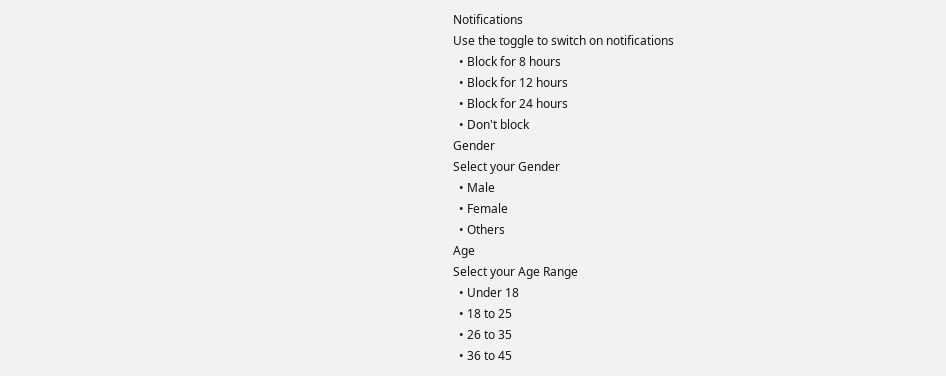Notifications
Use the toggle to switch on notifications
  • Block for 8 hours
  • Block for 12 hours
  • Block for 24 hours
  • Don't block
Gender
Select your Gender
  • Male
  • Female
  • Others
Age
Select your Age Range
  • Under 18
  • 18 to 25
  • 26 to 35
  • 36 to 45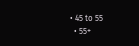• 45 to 55
  • 55+